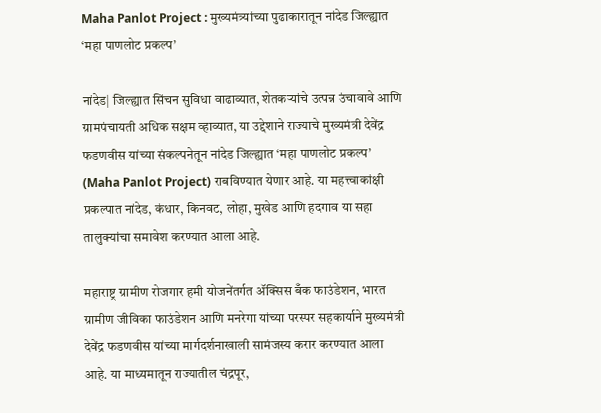Maha Panlot Project : मुख्यमंत्र्यांच्या पुढाकारातून नांदेड जिल्ह्यात ‘महा पाणलोट प्रकल्प’

नांदेड| जिल्ह्यात सिंचन सुविधा वाढाव्यात, शेतकऱ्यांचे उत्पन्न उंचावावे आणि ग्रामपंचायती अधिक सक्षम व्हाव्यात, या उद्देशाने राज्याचे मुख्यमंत्री देवेंद्र फडणवीस यांच्या संकल्पनेतून नांदेड जिल्ह्यात ‘महा पाणलोट प्रकल्प’ (Maha Panlot Project) राबविण्यात येणार आहे. या महत्त्वाकांक्षी प्रकल्पात नांदेड, कंधार, किनवट, लोहा, मुखेड आणि हदगाव या सहा तालुक्यांचा समावेश करण्यात आला आहे.

महाराष्ट्र ग्रामीण रोजगार हमी योजनेंतर्गत ॲक्सिस बँक फाउंडेशन, भारत ग्रामीण जीविका फाउंडेशन आणि मनरेगा यांच्या परस्पर सहकार्याने मुख्यमंत्री देवेंद्र फडणवीस यांच्या मार्गदर्शनाखाली सामंजस्य करार करण्यात आला आहे. या माध्यमातून राज्यातील चंद्रपूर,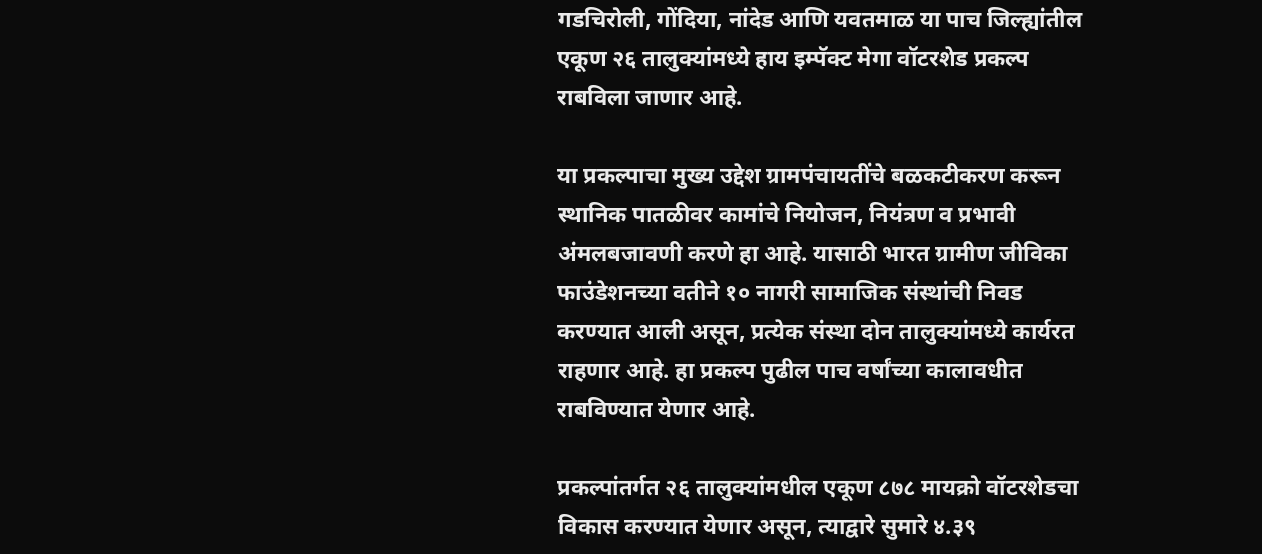गडचिरोली, गोंदिया, नांदेड आणि यवतमाळ या पाच जिल्ह्यांतील एकूण २६ तालुक्यांमध्ये हाय इम्पॅक्ट मेगा वॉटरशेड प्रकल्प राबविला जाणार आहे.

या प्रकल्पाचा मुख्य उद्देश ग्रामपंचायतींचे बळकटीकरण करून स्थानिक पातळीवर कामांचे नियोजन, नियंत्रण व प्रभावी अंमलबजावणी करणे हा आहे. यासाठी भारत ग्रामीण जीविका फाउंडेशनच्या वतीने १० नागरी सामाजिक संस्थांची निवड करण्यात आली असून, प्रत्येक संस्था दोन तालुक्यांमध्ये कार्यरत राहणार आहे. हा प्रकल्प पुढील पाच वर्षांच्या कालावधीत राबविण्यात येणार आहे.

प्रकल्पांतर्गत २६ तालुक्यांमधील एकूण ८७८ मायक्रो वॉटरशेडचा विकास करण्यात येणार असून, त्याद्वारे सुमारे ४.३९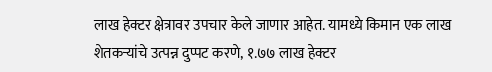लाख हेक्टर क्षेत्रावर उपचार केले जाणार आहेत. यामध्ये किमान एक लाख शेतकऱ्यांचे उत्पन्न दुप्पट करणे, १.७७ लाख हेक्टर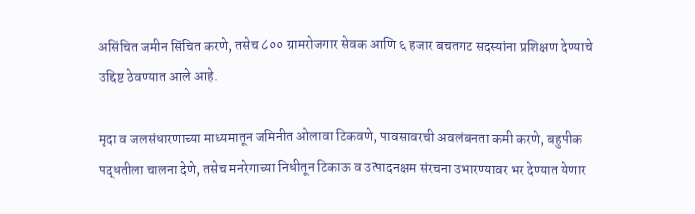असिंचित जमीन सिंचित करणे, तसेच ८०० ग्रामरोजगार सेवक आणि ६ हजार बचतगट सदस्यांना प्रशिक्षण देण्याचे उद्दिष्ट ठेवण्यात आले आहे.

मृदा व जलसंधारणाच्या माध्यमातून जमिनीत ओलावा टिकवणे, पावसावरची अवलंबनता कमी करणे, बहुपीक पद्धतीला चालना देणे, तसेच मनरेगाच्या निधीतून टिकाऊ व उत्पादनक्षम संरचना उभारण्यावर भर देण्यात येणार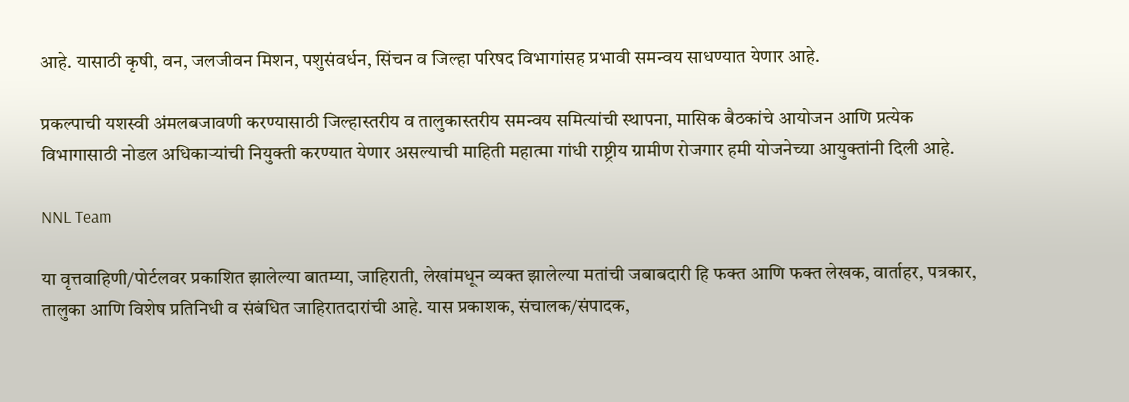आहे. यासाठी कृषी, वन, जलजीवन मिशन, पशुसंवर्धन, सिंचन व जिल्हा परिषद विभागांसह प्रभावी समन्वय साधण्यात येणार आहे.

प्रकल्पाची यशस्वी अंमलबजावणी करण्यासाठी जिल्हास्तरीय व तालुकास्तरीय समन्वय समित्यांची स्थापना, मासिक बैठकांचे आयोजन आणि प्रत्येक विभागासाठी नोडल अधिकाऱ्यांची नियुक्ती करण्यात येणार असल्याची माहिती महात्मा गांधी राष्ट्रीय ग्रामीण रोजगार हमी योजनेच्या आयुक्तांनी दिली आहे.

NNL Team

या वृत्तवाहिणी/पोर्टलवर प्रकाशित झालेल्या बातम्या, जाहिराती, लेखांमधून व्यक्त झालेल्या मतांची जबाबदारी हि फक्त आणि फक्त लेखक, वार्ताहर, पत्रकार, तालुका आणि विशेष प्रतिनिधी व संबंधित जाहिरातदारांची आहे. यास प्रकाशक, संचालक/संपादक,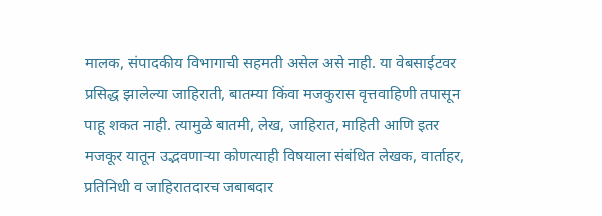मालक, संपादकीय विभागाची सहमती असेल असे नाही. या वेबसाईटवर प्रसिद्ध झालेल्या जाहिराती, बातम्या किंवा मजकुरास वृत्तवाहिणी तपासून पाहू शकत नाही. त्यामुळे बातमी, लेख, जाहिरात, माहिती आणि इतर मजकूर यातून उद्भवणाऱ्या कोणत्याही विषयाला संबंधित लेखक, वार्ताहर, प्रतिनिधी व जाहिरातदारच जबाबदार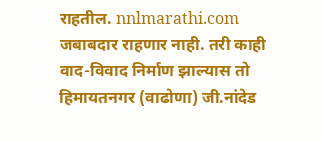राहतील. nnlmarathi.com जबाबदार राहणार नाही. तरी काही वाद-विवाद निर्माण झाल्यास तो हिमायतनगर (वाढोणा) जी.नांदेड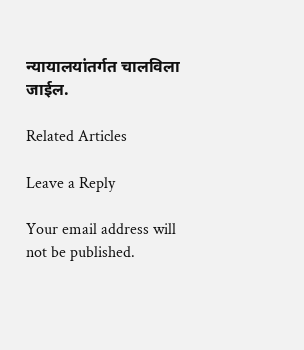न्यायालयांतर्गत चालविला जाईल.

Related Articles

Leave a Reply

Your email address will not be published.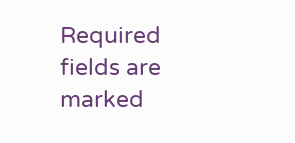Required fields are marked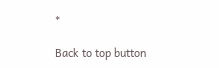*

Back to top button